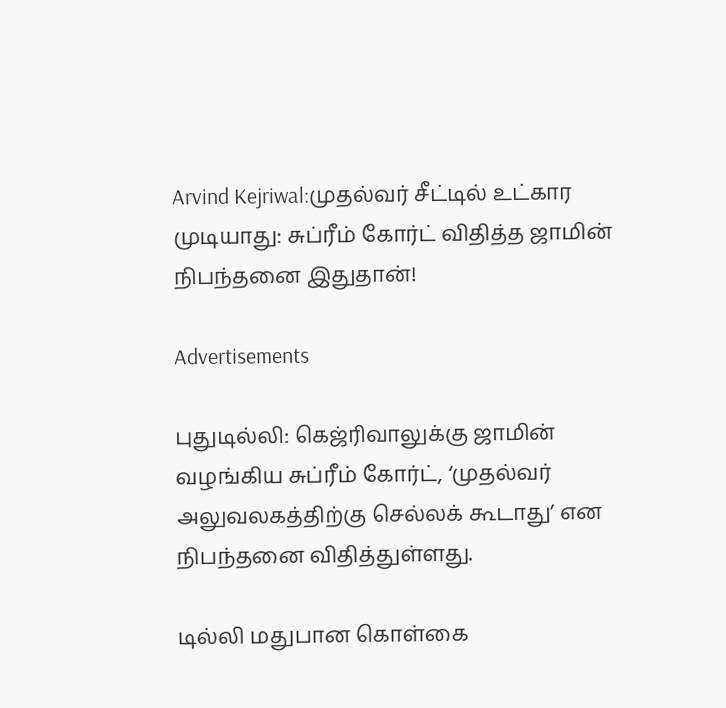Arvind Kejriwal:முதல்வர் சீட்டில் உட்கார முடியாது: சுப்ரீம் கோர்ட் விதித்த ஜாமின் நிபந்தனை இதுதான்!

Advertisements

புதுடில்லி: கெஜ்ரிவாலுக்கு ஜாமின் வழங்கிய சுப்ரீம் கோர்ட், ‘முதல்வர் அலுவலகத்திற்கு செல்லக் கூடாது’ என நிபந்தனை விதித்துள்ளது.

டில்லி மதுபான கொள்கை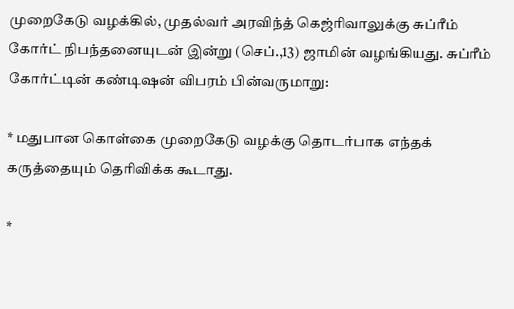முறைகேடு வழக்கில், முதல்வர் அரவிந்த் கெஜ்ரிவாலுக்கு சுப்ரீம் கோர்ட் நிபந்தனையுடன் இன்று (செப்.,13) ஜாமின் வழங்கியது. சுப்ரீம் கோர்ட்டின் கண்டிஷன் விபரம் பின்வருமாறு:

* மதுபான கொள்கை முறைகேடு வழக்கு தொடர்பாக எந்தக் கருத்தையும் தெரிவிக்க கூடாது.

*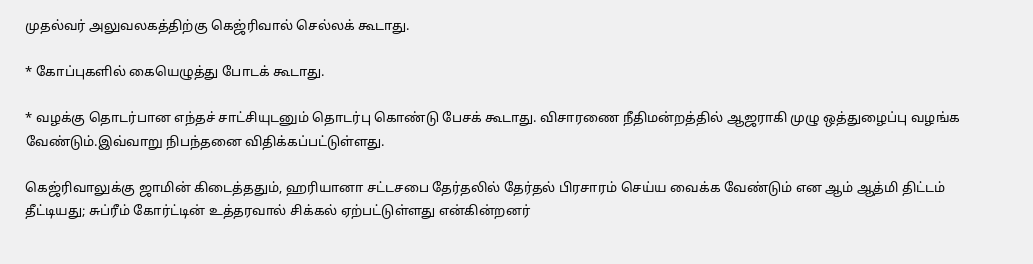முதல்வர் அலுவலகத்திற்கு கெஜ்ரிவால் செல்லக் கூடாது.

* கோப்புகளில் கையெழுத்து போடக் கூடாது.

* வழக்கு தொடர்பான எந்தச் சாட்சியுடனும் தொடர்பு கொண்டு பேசக் கூடாது. விசாரணை நீதிமன்றத்தில் ஆஜராகி முழு ஒத்துழைப்பு வழங்க வேண்டும்.இவ்வாறு நிபந்தனை விதிக்கப்பட்டுள்ளது.

கெஜ்ரிவாலுக்கு ஜாமின் கிடைத்ததும், ஹரியானா சட்டசபை தேர்தலில் தேர்தல் பிரசாரம் செய்ய வைக்க வேண்டும் என ஆம் ஆத்மி திட்டம் தீட்டியது; சுப்ரீம் கோர்ட்டின் உத்தரவால் சிக்கல் ஏற்பட்டுள்ளது என்கின்றனர்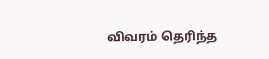விவரம் தெரிந்த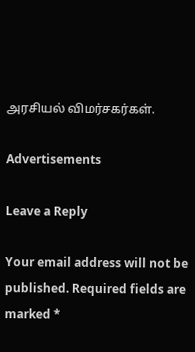அரசியல் விமர்சகர்கள்.

Advertisements

Leave a Reply

Your email address will not be published. Required fields are marked *